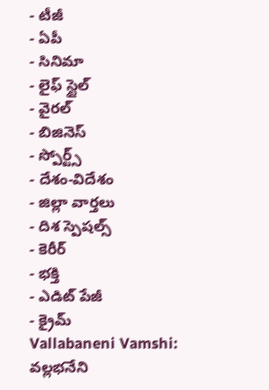- టీజీ
- ఏపీ
- సినిమా
- లైఫ్ స్టైల్
- వైరల్
- బిజినెస్
- స్పోర్ట్స్
- దేశం-విదేశం
- జిల్లా వార్తలు
- దిశ స్పెషల్స్
- కెరీర్
- భక్తి
- ఎడిట్ పేజీ
- క్రైమ్
Vallabaneni Vamshi: వల్లభనేని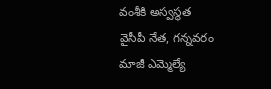వంశీకి అస్వస్థత
వైసీపీ నేత, గన్నవరం మాజీ ఎమ్మెల్యే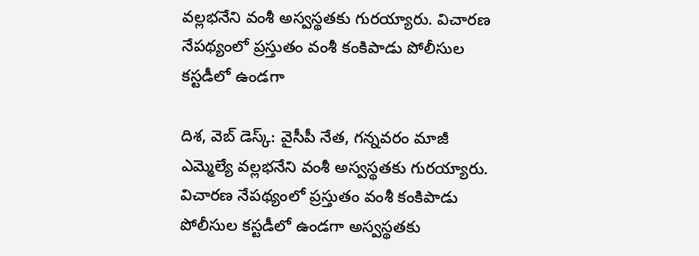వల్లభనేని వంశీ అస్వస్థతకు గురయ్యారు. విచారణ నేపథ్యంలో ప్రస్తుతం వంశీ కంకిపాడు పోలీసుల కస్టడీలో ఉండగా

దిశ, వెబ్ డెస్క్: వైసీపీ నేత, గన్నవరం మాజీ ఎమ్మెల్యే వల్లభనేని వంశీ అస్వస్థతకు గురయ్యారు. విచారణ నేపథ్యంలో ప్రస్తుతం వంశీ కంకిపాడు పోలీసుల కస్టడీలో ఉండగా అస్వస్థతకు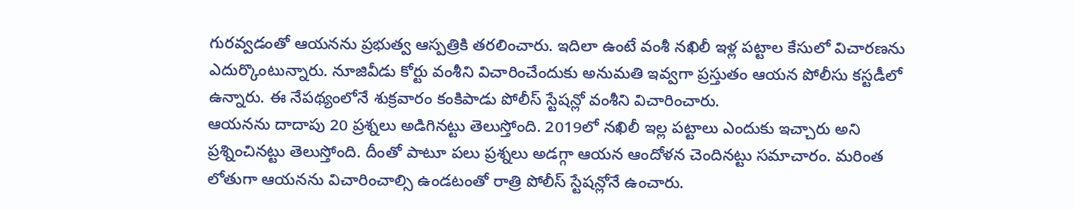గురవ్వడంతో ఆయనను ప్రభుత్వ ఆస్పత్రికి తరలించారు. ఇదిలా ఉంటే వంశీ నఖిలీ ఇళ్ల పట్టాల కేసులో విచారణను ఎదుర్కొంటున్నారు. నూజివీడు కోర్టు వంశీని విచారించేందుకు అనుమతి ఇవ్వగా ప్రస్తుతం ఆయన పోలీసు కస్టడీలో ఉన్నారు. ఈ నేపథ్యంలోనే శుక్రవారం కంకిపాడు పోలీస్ స్టేషన్లో వంశీని విచారించారు.
ఆయనను దాదాపు 20 ప్రశ్నలు అడిగినట్టు తెలుస్తోంది. 2019లో నఖిలీ ఇల్ల పట్టాలు ఎందుకు ఇచ్చారు అని ప్రశ్నించినట్టు తెలుస్తోంది. దీంతో పాటూ పలు ప్రశ్నలు అడగ్గా ఆయన ఆందోళన చెందినట్టు సమాచారం. మరింత లోతుగా ఆయనను విచారించాల్సి ఉండటంతో రాత్రి పోలీస్ స్టేషన్లోనే ఉంచారు.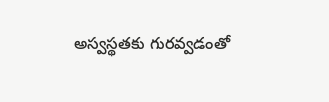అస్వస్థతకు గురవ్వడంతో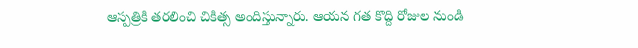ఆస్పత్రికి తరలించి చికిత్స అందిస్తున్నారు. ఆయన గత కొద్ది రోజుల నుండి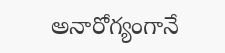అనారోగ్యంగానే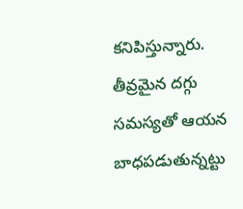కనిపిస్తున్నారు. తీవ్రమైన దగ్గు సమస్యతో ఆయన బాధపడుతున్నట్టు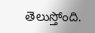తెలుస్తోంది.